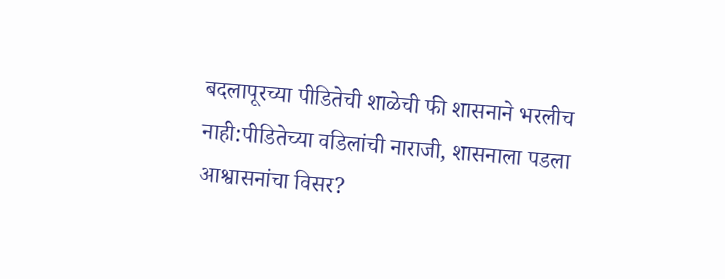बदलापूरच्या पीडितेची शाळेची फी शासनाने भरलीच नाही:पीडितेच्या वडिलांची नाराजी, शासनाला पडला आश्वासनांचा विसर?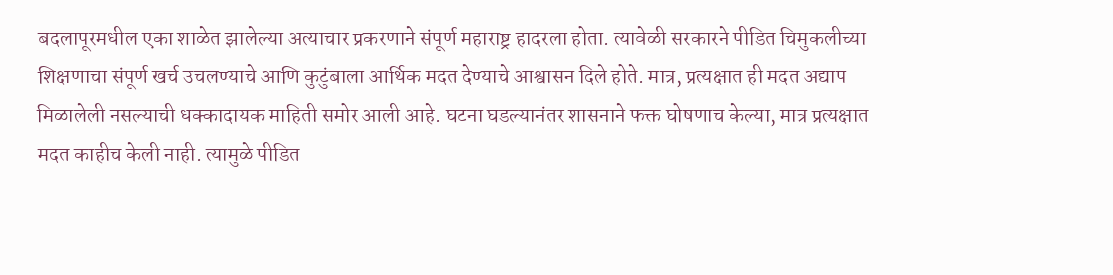बदलापूरमधील एका शाळेत झालेल्या अत्याचार प्रकरणाने संपूर्ण महाराष्ट्र हादरला होता. त्यावेळी सरकारने पीडित चिमुकलीच्या शिक्षणाचा संपूर्ण खर्च उचलण्याचे आणि कुटुंबाला आर्थिक मदत देण्याचे आश्वासन दिले होते. मात्र, प्रत्यक्षात ही मदत अद्याप मिळालेली नसल्याची धक्कादायक माहिती समोर आली आहे. घटना घडल्यानंतर शासनाने फक्त घोषणाच केल्या, मात्र प्रत्यक्षात मदत काहीच केली नाही. त्यामुळे पीडित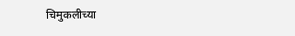चिमुकलीच्या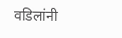वडिलांनी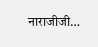नाराजीजी…